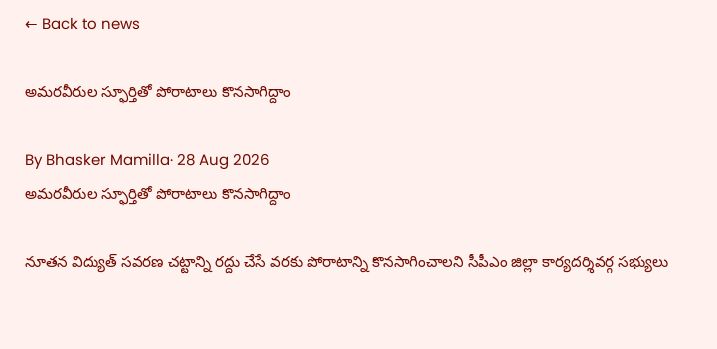← Back to news

అమరవీరుల స్ఫూర్తితో పోరాటాలు కొనసాగిద్దాం

By Bhasker Mamilla· 28 Aug 2026
అమరవీరుల స్ఫూర్తితో పోరాటాలు కొనసాగిద్దాం

నూతన విద్యుత్ సవరణ చట్టాన్ని రద్దు చేసే వరకు పోరాటాన్ని కొనసాగించాలని సీపీఎం జిల్లా కార్యదర్శివర్గ సభ్యులు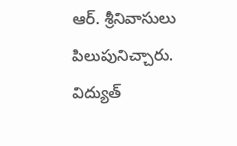ఆర్. శ్రీనివాసులు పిలుపునిచ్చారు. విద్యుత్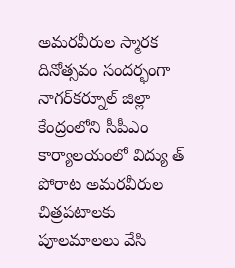అమరవీరుల స్మారక దినోత్సవం సందర్భంగా నాగర్‌కర్నూల్ జిల్లా కేంద్రంలోని సీపీఎం కార్యాలయంలో విద్యు త్ పోరాట అమరవీరుల చిత్రపటాలకు పూలమాలలు వేసి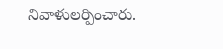నివాళులర్పించారు.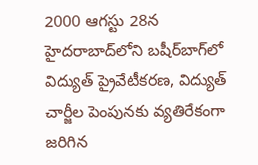2000 ఆగస్టు 28న హైదరాబాద్‌లోని బషీర్‌బాగ్‌లో విద్యుత్ ప్రైవేటీకరణ, విద్యుత్ చార్జీల పెంపునకు వ్యతిరేకంగా జరిగిన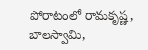పోరాటంలో రామకృష్ణ, బాలస్వామి,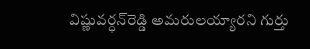విష్ణువర్ధన్‌రెడ్డి అమరులయ్యారని గుర్తు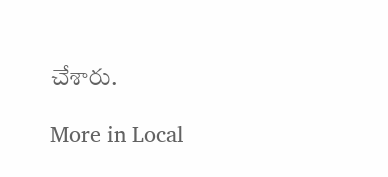చేశారు.

More in Local